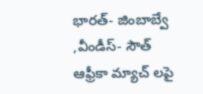భారత్- జింబాబ్వే ,వీండీస్- సౌత్ ఆఫ్రీకా మ్యాచ్ లపై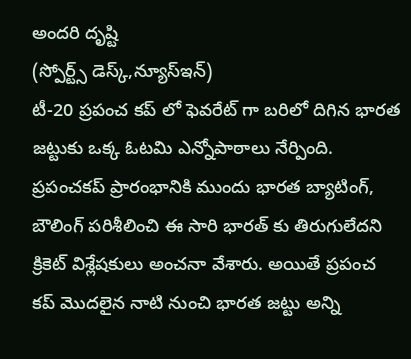అందరి దృష్టి
(స్పోర్ట్స్ డెస్క్,న్యూస్ఇన్)
టీ-20 ప్రపంచ కప్ లో ఫెవరేట్ గా బరిలో దిగిన భారత జట్టుకు ఒక్క ఓటమి ఎన్నోపాఠాలు నేర్పింది. ప్రపంచకప్ ప్రారంభానికి ముందు భారత బ్యాటింగ్, బౌలింగ్ పరిశీలించి ఈ సారి భారత్ కు తిరుగులేదని క్రికెట్ విశ్లేషకులు అంచనా వేశారు. అయితే ప్రపంచ కప్ మొదలైన నాటి నుంచి భారత జట్టు అన్ని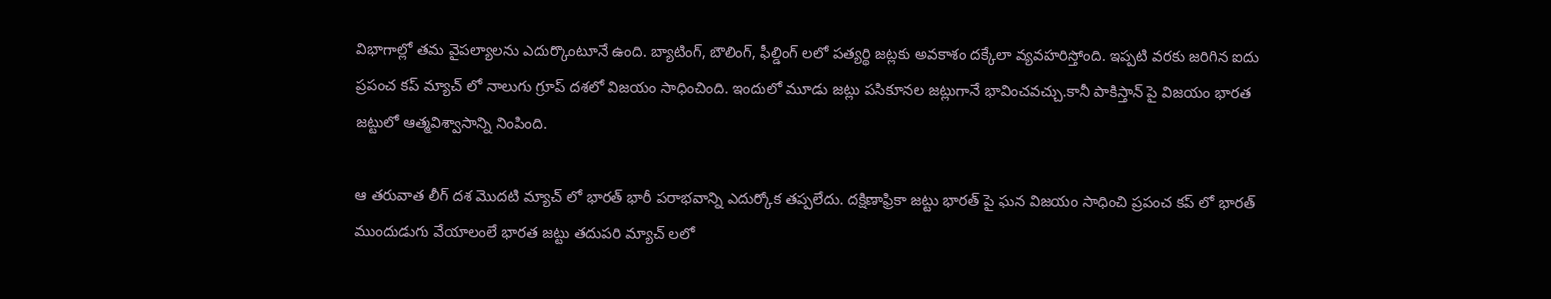విభాగాల్లో తమ వైపల్యాలను ఎదుర్కొంటూనే ఉంది. బ్యాటింగ్, బౌలింగ్, ఫీల్డింగ్ లలో పత్యర్థి జట్లకు అవకాశం దక్కేలా వ్యవహరిస్తోంది. ఇప్పటి వరకు జరిగిన ఐదు ప్రపంచ కప్ మ్యాచ్ లో నాలుగు గ్రూప్ దశలో విజయం సాధించింది. ఇందులో మూడు జట్లు పసికూనల జట్లుగానే భావించవచ్చు.కానీ పాకిస్తాన్ పై విజయం భారత జట్టులో ఆత్మవిశ్వాసాన్ని నింపింది.

ఆ తరువాత లీగ్ దశ మొదటి మ్యాచ్ లో భారత్ భారీ పరాభవాన్ని ఎదుర్కోక తప్పలేదు. దక్షిణాఫ్రికా జట్టు భారత్ పై ఘన విజయం సాధించి ప్రపంచ కప్ లో భారత్ ముందుడుగు వేయాలంలే భారత జట్టు తదుపరి మ్యాచ్ లలో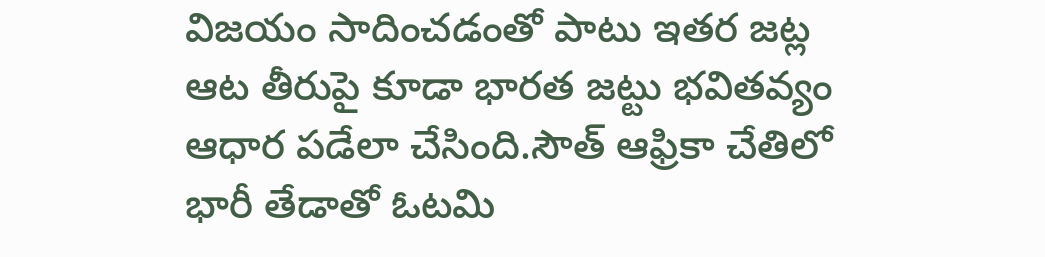విజయం సాదించడంతో పాటు ఇతర జట్ల ఆట తీరుపై కూడా భారత జట్టు భవితవ్యం ఆధార పడేలా చేసింది.సౌత్ ఆఫ్రికా చేతిలో భారీ తేడాతో ఓటమి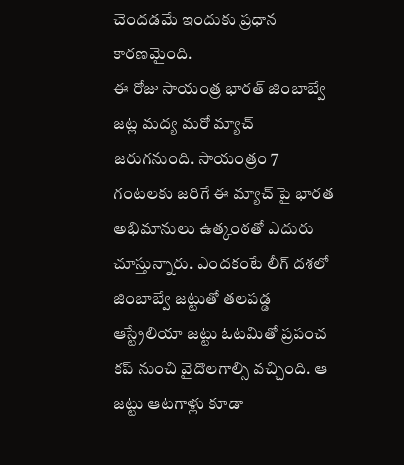చెందడమే ఇందుకు ప్రధాన కారణమైంది.
ఈ రోజు సాయంత్ర భారత్ జింబాబ్వే జట్ల మద్య మరో మ్యాచ్ జరుగనుంది. సాయంత్రం 7 గంటలకు జరిగే ఈ మ్యాచ్ పై భారత అభిమానులు ఉత్కంఠతో ఎదురు చూస్తున్నారు. ఎందకంటే లీగ్ దశలో జింబాబ్వే జట్టుతో తలపడ్డ ఆస్ట్రేలియా జట్టు ఓటమితో ప్రపంచ కప్ నుంచి వైదొలగాల్సి వచ్చింది. ఆ జట్టు ఆటగాళ్లు కూడా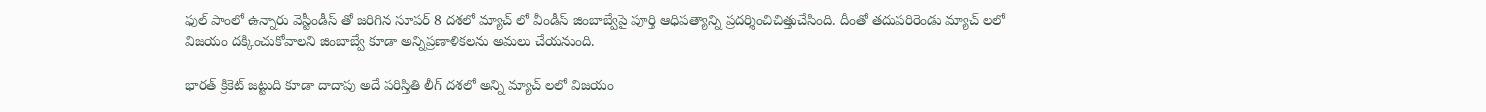ఫుల్ పాంలో ఉన్నారు వెస్టీండీస్ తో జరిగిన సూపర్ 8 దశలో మ్యాచ్ లో వీండీస్ జింబాబ్వేపై పూర్తి ఆధిపత్యాన్ని ప్రదర్శించిచిత్తుచేసింది. దీంతో తదుపరిరెండు మ్యాచ్ లలో విజయం దక్కించుకోవాలని జింబాబ్వే కూడా అన్నిప్రణాళికలను అమలు చేయనుంది.

భారత్ క్రికెట్ జట్టుది కూడా దాదాపు అదే పరిస్తితి లీగ్ దశలో అన్ని మ్యాచ్ లలో విజయం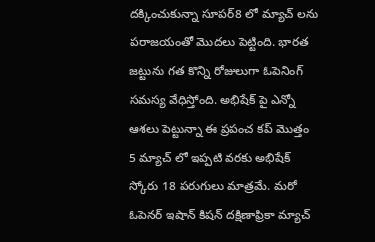దక్కించుకున్నా సూపర్8 లో మ్యాచ్ లను పరాజయంతో మొదలు పెట్టింది. భారత జట్టును గత కొన్ని రోజులుగా ఓపెనింగ్ సమస్య వేధిస్తోంది. అభిషేక్ పై ఎన్నో ఆశలు పెట్టున్నా ఈ ప్రపంచ కప్ మొత్తం 5 మ్యాచ్ లో ఇప్పటి వరకు అభిషేక్ స్కోరు 18 పరుగులు మాత్రమే. మరో ఓపెనర్ ఇషాన్ కిషన్ దక్షిణాఫ్రికా మ్యాచ్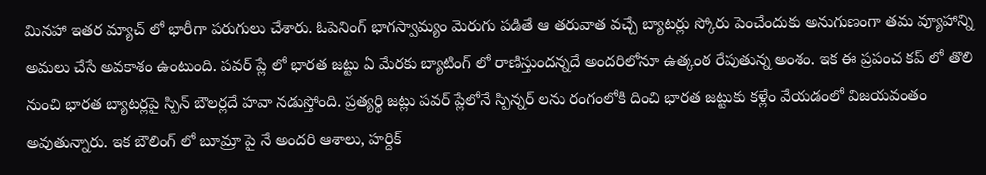మినహా ఇతర మ్యాచ్ లో భారీగా పరుగులు చేశారు. ఓపెనింగ్ భాగస్వామ్యం మెరుగు పడితే ఆ తరువాత వచ్చే బ్యాటర్లు స్కోరు పెంచేందుకు అనుగుణంగా తమ వ్యూహాన్ని అమలు చేసే అవకాశం ఉంటుంది. పవర్ ప్లే లో భారత జట్టు ఏ మేరకు బ్యాటింగ్ లో రాణిస్తుందన్నదే అందరిలోనూ ఉత్కంఠ రేపుతున్న అంశం. ఇక ఈ ప్రపంచ కప్ లో తొలి నుంచి భారత బ్యాటర్లపై స్పిన్ బౌలర్లదే హవా నడుస్తోంది. ప్రత్యర్థి జట్లు పవర్ ప్లేలోనే స్పిన్నర్ లను రంగంలోకి దించి భారత జట్టుకు కళ్లేం వేయడంలో విజయవంతం అవుతున్నారు. ఇక బౌలింగ్ లో బూమ్రా పై నే అందరి ఆశాలు, హర్దిక్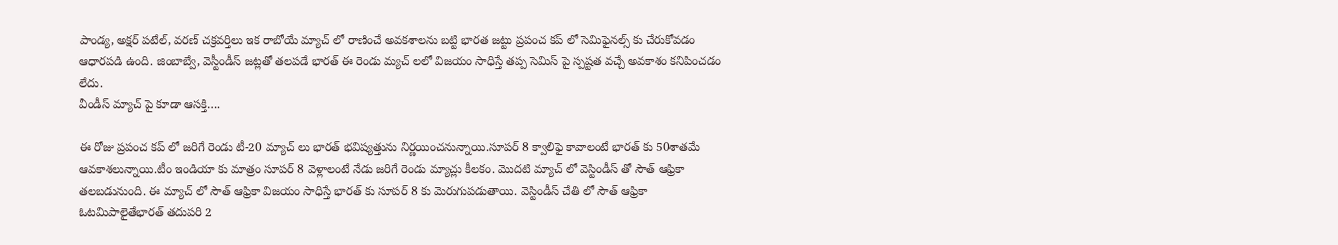పాండ్య, అక్షర్ పటేల్, వరణ్ చక్రవర్తిలు ఇక రాబోయే మ్యాచ్ లో రాణించే అవకశాలను బట్టి భారత జట్టు ప్రపంచ కప్ లో సెమిఫైనల్స్ కు చేరుకోవడం ఆధారపడి ఉంది. జింబాబ్వే, వెస్టీండీస్ జట్లతో తలపడే భారత్ ఈ రెండు మ్యచ్ లలో విజయం సాధిస్తే తప్ప సెమిస్ పై స్పష్టత వచ్చే అవకాశం కనిపించడం లేదు.
వీండీస్ మ్యాచ్ పై కూడా ఆసక్తి….

ఈ రోజు ప్రపంచ కప్ లో జరిగే రెండు టీ-20 మ్యాచ్ లు భారత్ భవిష్యత్తును నిర్ణయించనున్నాయి.సూపర్ 8 క్వాలిఫై కావాలంటే భారత్ కు 50శాతమే ఆవకాశలున్నాయి.టీం ఇండియా కు మాత్రం సూపర్ 8 వెళ్లాలంటే నేడు జరిగే రెండు మ్యాచ్లు కీలకం. మొదటి మ్యాచ్ లో వెస్టిండీస్ తో సౌత్ ఆఫ్రికా తలబడునుంది. ఈ మ్యాచ్ లో సౌత్ ఆఫ్రికా విజయం సాధిస్తే భారత్ కు సూపర్ 8 కు మెరుగుపడుతాయి. వెస్టిండీస్ చేతి లో సౌత్ ఆఫ్రికా ఓటమిపాలైతేభారత్ తదుపరి 2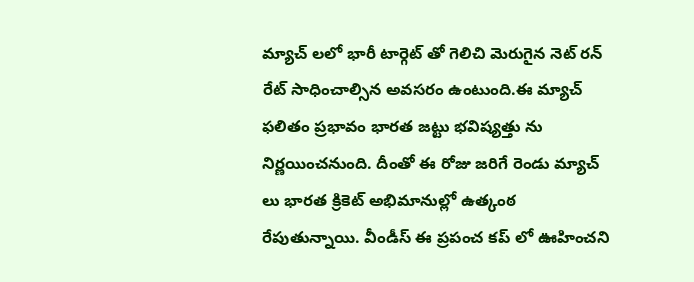మ్యాచ్ లలో భారీ టార్గెట్ తో గెలిచి మెరుగైన నెట్ రన్ రేట్ సాధించాల్సిన అవసరం ఉంటుంది.ఈ మ్యాచ్ ఫలితం ప్రభావం భారత జట్టు భవిష్యత్తు ను నిర్ణయించనుంది. దీంతో ఈ రోజు జరిగే రెండు మ్యాచ్ లు భారత క్రికెట్ అభిమానుల్లో ఉత్కంఠ రేపుతున్నాయి. వీండీస్ ఈ ప్రపంచ కప్ లో ఊహించని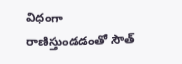విధంగా రాణిస్తుండడంతో సౌత్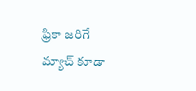ఫ్రికా జరిగే మ్యాచ్ కూడా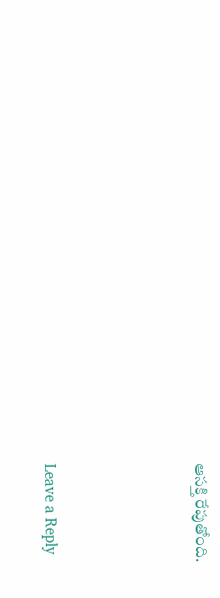ఆసక్తి రేపుతోంది.




Leave a Reply